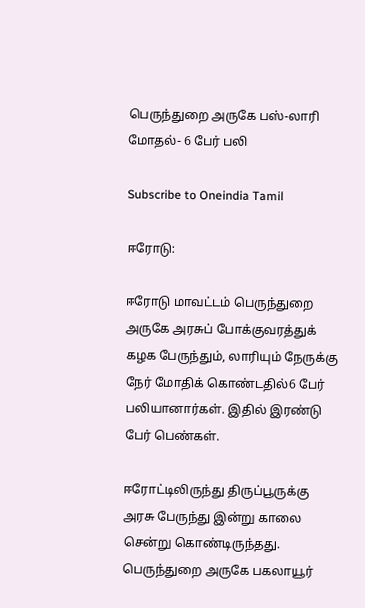பெருந்துறை அருகே பஸ்-லாரி மோதல்- 6 பேர் பலி

Subscribe to Oneindia Tamil

ஈரோடு:

ஈரோடு மாவட்டம் பெருந்துறை அருகே அரசுப் போக்குவரத்துக் கழக பேருந்தும், லாரியும் நேருக்கு நேர் மோதிக் கொண்டதில்6 பேர் பலியானார்கள். இதில் இரண்டு பேர் பெண்கள்.

ஈரோட்டிலிருந்து திருப்பூருக்கு அரசு பேருந்து இன்று காலை சென்று கொண்டிருந்தது. பெருந்துறை அருகே பகலாயூர்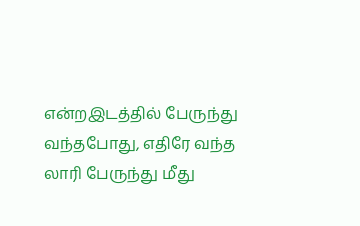என்றஇடத்தில் பேருந்து வந்தபோது, எதிரே வந்த லாரி பேருந்து மீது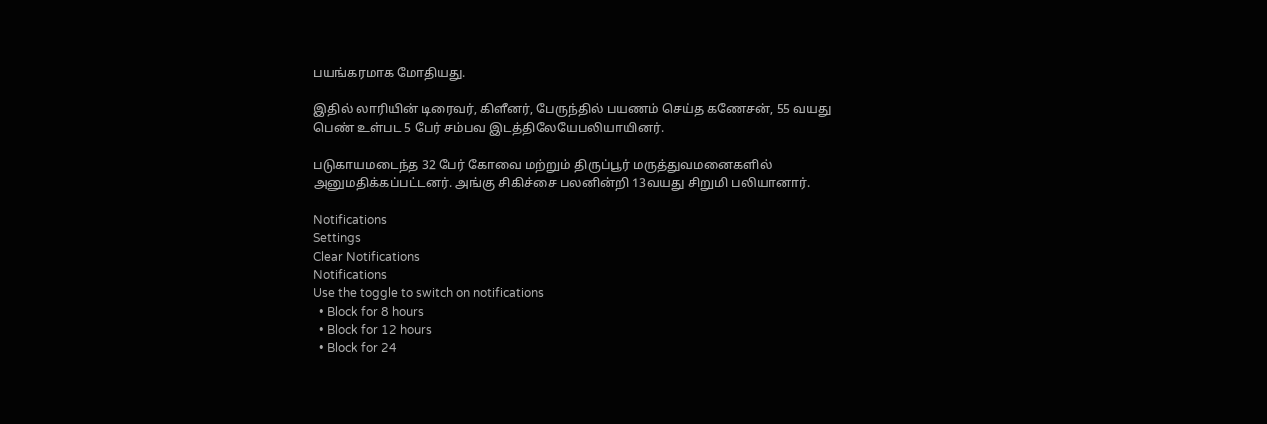பயங்கரமாக மோதியது.

இதில் லாரியின் டிரைவர், கிளீனர், பேருந்தில் பயணம் செய்த கணேசன், 55 வயது பெண் உள்பட 5 பேர் சம்பவ இடத்திலேயேபலியாயினர்.

படுகாயமடைந்த 32 பேர் கோவை மற்றும் திருப்பூர் மருத்துவமனைகளில் அனுமதிக்கப்பட்டனர். அங்கு சிகிச்சை பலனின்றி 13வயது சிறுமி பலியானார்.

Notifications
Settings
Clear Notifications
Notifications
Use the toggle to switch on notifications
  • Block for 8 hours
  • Block for 12 hours
  • Block for 24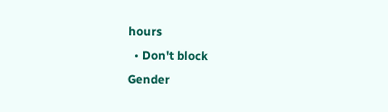hours
  • Don't block
Gender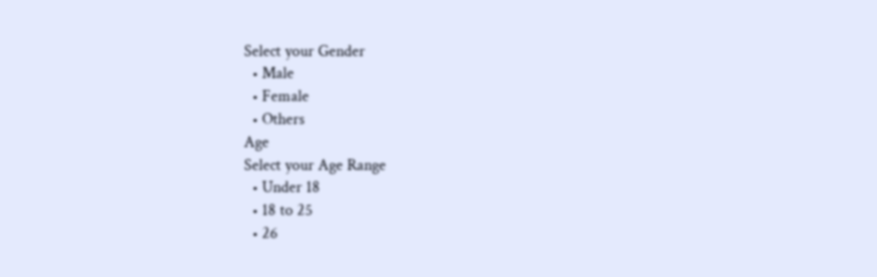Select your Gender
  • Male
  • Female
  • Others
Age
Select your Age Range
  • Under 18
  • 18 to 25
  • 26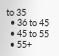to 35
  • 36 to 45
  • 45 to 55
  • 55+